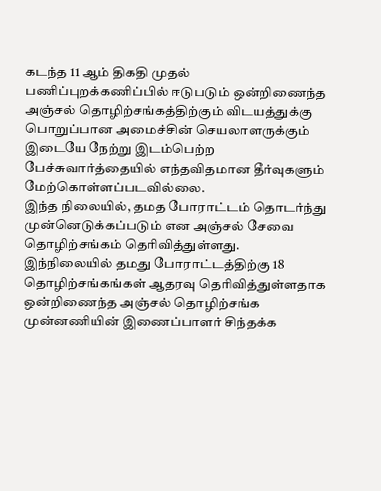கடந்த 11 ஆம் திகதி முதல் பணிப்புறக்கணிப்பில் ஈடுபடும் ஒன்றிணைந்த அஞ்சல் தொழிற்சங்கத்திற்கும் விடயத்துக்கு பொறுப்பான அமைச்சின் செயலாளருக்கும் இடையே நேற்று இடம்பெற்ற பேச்சுவார்த்தையில் எந்தவிதமான தீர்வுகளும் மேற்கொள்ளப்படவில்லை.
இந்த நிலையில், தமத போராட்டம் தொடர்ந்து முன்னெடுக்கப்படும் என அஞ்சல் சேவை தொழிற்சங்கம் தெரிவித்துள்ளது.
இந்நிலையில் தமது போராட்டத்திற்கு 18 தொழிற்சங்கங்கள் ஆதரவு தெரிவித்துள்ளதாக ஒன்றிணைந்த அஞ்சல் தொழிற்சங்க முன்னணியின் இணைப்பாளர் சிந்தக்க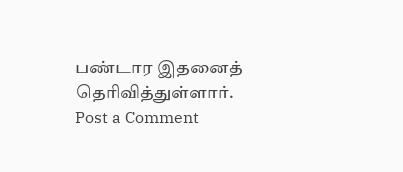பண்டார இதனைத் தெரிவித்துள்ளார்.
Post a Comment